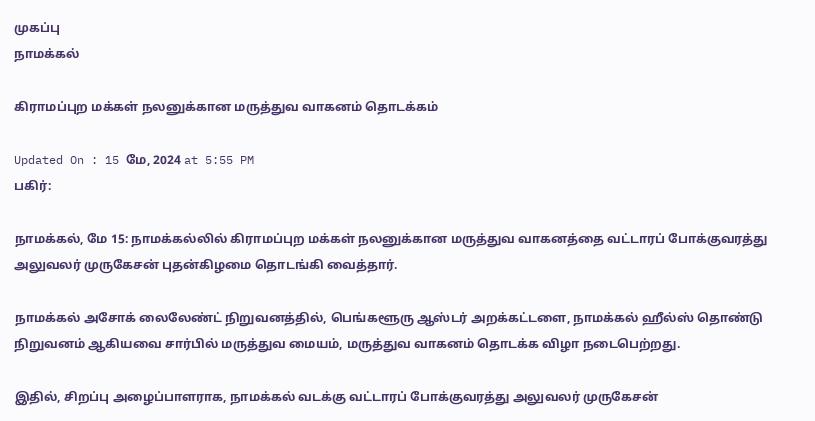முகப்பு
நாமக்கல்

கிராமப்புற மக்கள் நலனுக்கான மருத்துவ வாகனம் தொடக்கம்

Updated On : 15 மே, 2024 at 5:55 PM
பகிர்:

நாமக்கல், மே 15: நாமக்கல்லில் கிராமப்புற மக்கள் நலனுக்கான மருத்துவ வாகனத்தை வட்டாரப் போக்குவரத்து அலுவலர் முருகேசன் புதன்கிழமை தொடங்கி வைத்தார்.

நாமக்கல் அசோக் லைலேண்ட் நிறுவனத்தில், பெங்களூரு ஆஸ்டர் அறக்கட்டளை, நாமக்கல் ஹீல்ஸ் தொண்டு நிறுவனம் ஆகியவை சார்பில் மருத்துவ மையம், மருத்துவ வாகனம் தொடக்க விழா நடைபெற்றது.

இதில், சிறப்பு அழைப்பாளராக, நாமக்கல் வடக்கு வட்டாரப் போக்குவரத்து அலுவலர் முருகேசன்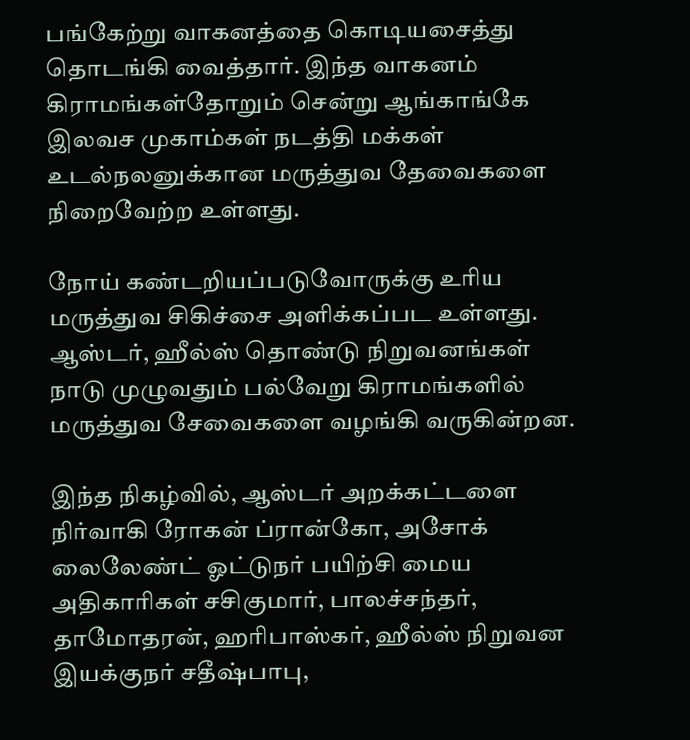பங்கேற்று வாகனத்தை கொடியசைத்து தொடங்கி வைத்தார். இந்த வாகனம் கிராமங்கள்தோறும் சென்று ஆங்காங்கே இலவச முகாம்கள் நடத்தி மக்கள் உடல்நலனுக்கான மருத்துவ தேவைகளை நிறைவேற்ற உள்ளது.

நோய் கண்டறியப்படுவோருக்கு உரிய மருத்துவ சிகிச்சை அளிக்கப்பட உள்ளது. ஆஸ்டர், ஹீல்ஸ் தொண்டு நிறுவனங்கள் நாடு முழுவதும் பல்வேறு கிராமங்களில் மருத்துவ சேவைகளை வழங்கி வருகின்றன.

இந்த நிகழ்வில், ஆஸ்டர் அறக்கட்டளை நிர்வாகி ரோகன் ப்ரான்கோ, அசோக் லைலேண்ட் ஓட்டுநர் பயிற்சி மைய அதிகாரிகள் சசிகுமார், பாலச்சந்தர், தாமோதரன், ஹரிபாஸ்கர், ஹீல்ஸ் நிறுவன இயக்குநர் சதீஷ்பாபு,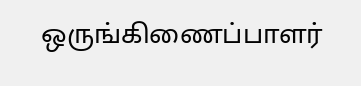ஒருங்கிணைப்பாளர்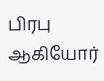பிரபு ஆகியோர்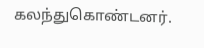கலந்துகொண்டனர்.